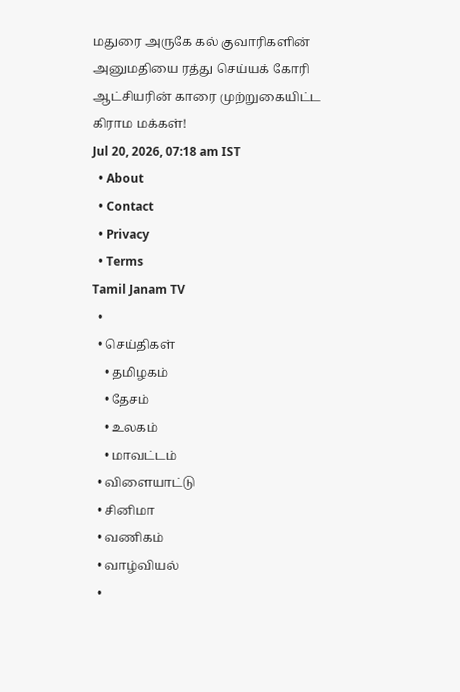மதுரை அருகே கல் குவாரிகளின் அனுமதியை ரத்து செய்யக் கோரி ஆட்சியரின் காரை முற்றுகையிட்ட கிராம மக்கள்!
Jul 20, 2026, 07:18 am IST
  • About
  • Contact
  • Privacy
  • Terms
Tamil Janam TV
  •
  • செய்திகள்
    • தமிழகம்
    • தேசம்
    • உலகம்
    • மாவட்டம்
  • விளையாட்டு
  • சினிமா
  • வணிகம்
  • வாழ்வியல்
  •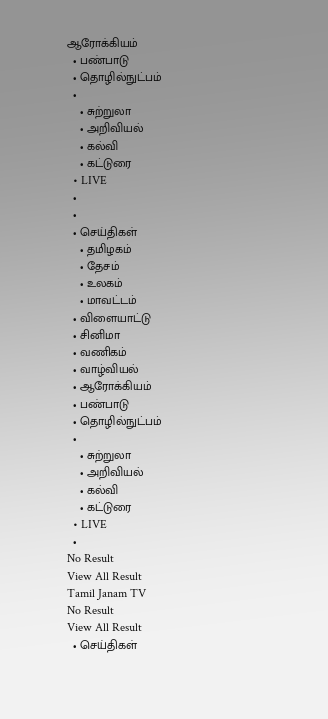ஆரோக்கியம்
  • பண்பாடு
  • தொழில்நுட்பம்
  •
    • சுற்றுலா
    • அறிவியல்
    • கல்வி
    • கட்டுரை
  • LIVE
  •
  •
  • செய்திகள்
    • தமிழகம்
    • தேசம்
    • உலகம்
    • மாவட்டம்
  • விளையாட்டு
  • சினிமா
  • வணிகம்
  • வாழ்வியல்
  • ஆரோக்கியம்
  • பண்பாடு
  • தொழில்நுட்பம்
  •
    • சுற்றுலா
    • அறிவியல்
    • கல்வி
    • கட்டுரை
  • LIVE
  •
No Result
View All Result
Tamil Janam TV
No Result
View All Result
  • செய்திகள்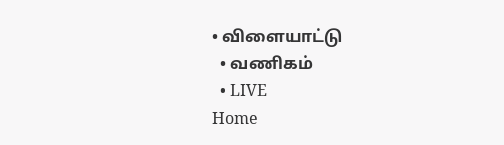• விளையாட்டு
  • வணிகம்
  • LIVE
Home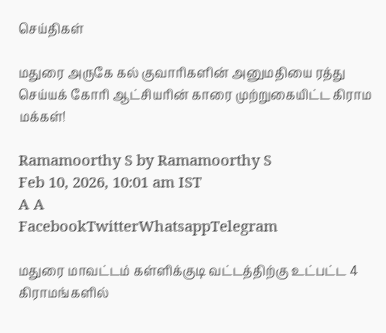செய்திகள்

மதுரை அருகே கல் குவாரிகளின் அனுமதியை ரத்து செய்யக் கோரி ஆட்சியரின் காரை முற்றுகையிட்ட கிராம மக்கள்!

Ramamoorthy S by Ramamoorthy S
Feb 10, 2026, 10:01 am IST
A A
FacebookTwitterWhatsappTelegram

மதுரை மாவட்டம் கள்ளிக்குடி வட்டத்திற்கு உட்பட்ட 4 கிராமங்களில்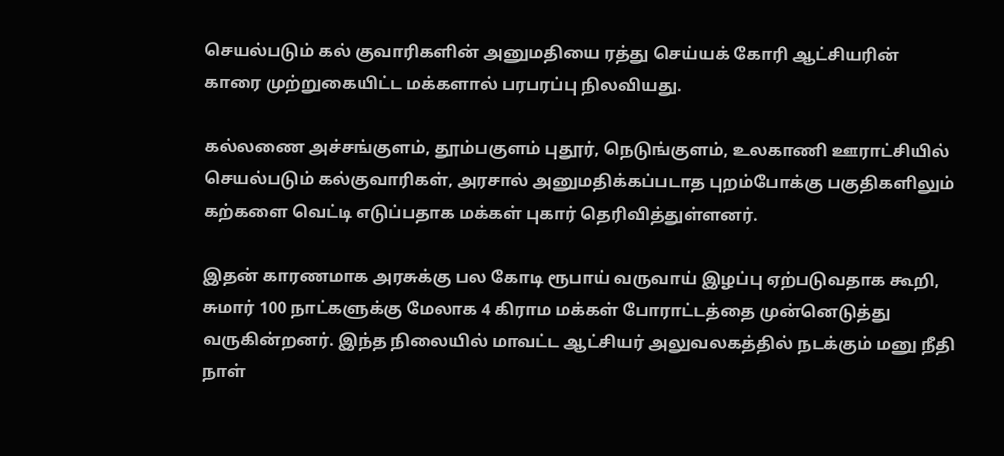செயல்படும் கல் குவாரிகளின் அனுமதியை ரத்து செய்யக் கோரி ஆட்சியரின் காரை முற்றுகையிட்ட மக்களால் பரபரப்பு நிலவியது.

கல்லணை அச்சங்குளம், தூம்பகுளம் புதூர், நெடுங்குளம், உலகாணி ஊராட்சியில் செயல்படும் கல்குவாரிகள், அரசால் அனுமதிக்கப்படாத புறம்போக்கு பகுதிகளிலும் கற்களை வெட்டி எடுப்பதாக மக்கள் புகார் தெரிவித்துள்ளனர்.

இதன் காரணமாக அரசுக்கு பல கோடி ரூபாய் வருவாய் இழப்பு ஏற்படுவதாக கூறி, சுமார் 100 நாட்களுக்கு மேலாக 4 கிராம மக்கள் போராட்டத்தை முன்னெடுத்து வருகின்றனர். இந்த நிலையில் மாவட்ட ஆட்சியர் அலுவலகத்தில் நடக்கும் மனு நீதி நாள்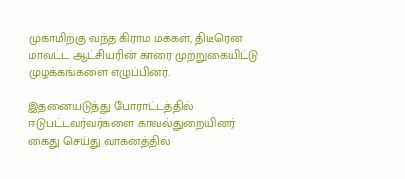முகாமிற்கு வந்த கிராம மக்கள், திடீரென மாவட்ட ஆட்சியரின் காரை முற்றுகையிட்டு முழக்கங்களை எழுப்பினர்.

இதனையடுத்து போராட்டத்தில் ஈடுபட்டவர்வர்களை காவல்துறையினர் கைது செய்து வாகனத்தில்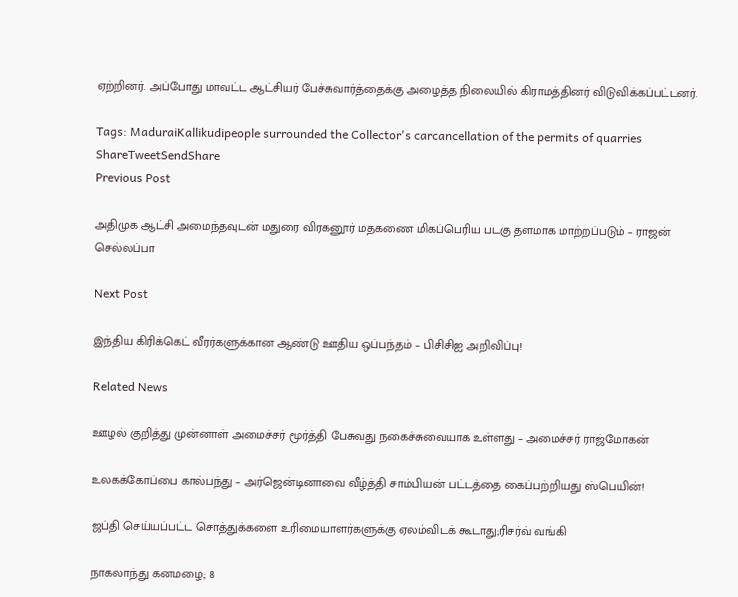ஏற்றினர். அப்போது மாவட்ட ஆட்சியர் பேச்சுவார்த்தைக்கு அழைத்த நிலையில் கிராமத்தினர் விடுவிக்கப்பட்டனர்.

Tags: MaduraiKallikudipeople surrounded the Collector's carcancellation of the permits of quarries
ShareTweetSendShare
Previous Post

அதிமுக ஆட்சி அமைந்தவுடன் மதுரை விரகனூர் மதகணை மிகப்பெரிய படகு தளமாக மாற்றப்படும் – ராஜன் செல்லப்பா

Next Post

இந்திய கிரிக்கெட் வீரர்களுக்கான ஆண்டு ஊதிய ஒப்பந்தம் – பிசிசிஐ அறிவிப்பு!

Related News

ஊழல் குறித்து முன்னாள் அமைச்சர் மூர்த்தி பேசுவது நகைச்சுவையாக உள்ளது – அமைச்சர் ராஜ்மோகன்

உலகக்கோப்பை கால்பந்து – அர்ஜென்டினாவை வீழ்த்தி சாம்பியன் பட்டத்தை கைப்பற்றியது ஸ்பெயின்!

ஜப்தி செய்யப்பட்ட சொத்துக்களை உரிமையாளர்களுக்கு ஏலம்விடக் கூடாது;ரிசர்வ் வங்கி

நாகலாந்து கனமழை; 8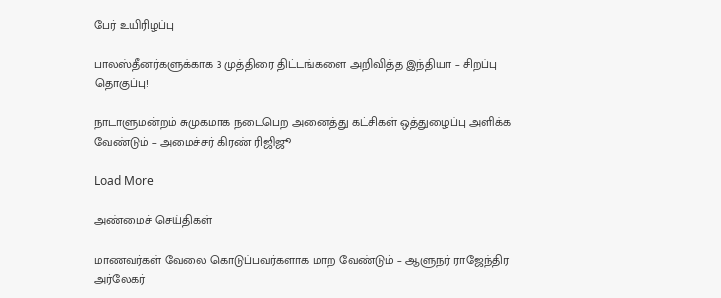பேர் உயிரிழப்பு

பாலஸ்தீனர்களுக்காக 3 முத்திரை திட்டங்களை அறிவித்த இந்தியா – சிறப்பு தொகுப்பு!

நாடாளுமன்றம் சுமுகமாக நடைபெற அனைத்து கட்சிகள் ஒத்துழைப்பு அளிக்க வேண்டும் – அமைச்சர் கிரண் ரிஜிஜூ

Load More

அண்மைச் செய்திகள்

மாணவர்கள் வேலை கொடுப்பவர்களாக மாற வேண்டும் – ஆளுநர் ராஜேந்திர அர்லேகர்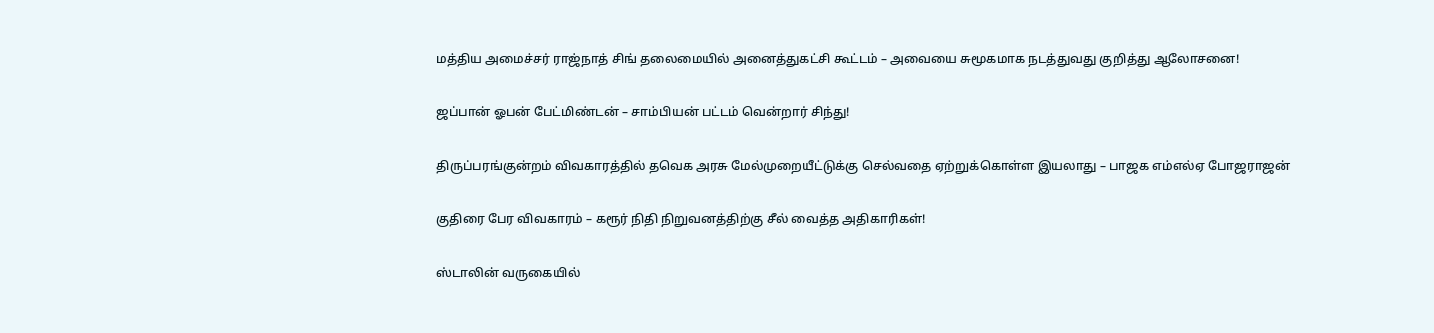மத்திய அமைச்சர் ராஜ்நாத் சிங் தலைமையில் அனைத்துகட்சி கூட்டம் – அவையை சுமூகமாக நடத்துவது குறித்து ஆலோசனை!

ஜப்பான் ஓபன் பேட்மிண்டன் – சாம்பியன் பட்டம் வென்றார் சிந்து!

திருப்பரங்குன்றம் விவகாரத்தில் தவெக அரசு மேல்முறையீட்டுக்கு செல்வதை ஏற்றுக்கொள்ள இயலாது – பாஜக எம்எல்ஏ போஜராஜன்

குதிரை பேர விவகாரம் – கரூர் நிதி நிறுவனத்திற்கு சீல் வைத்த அதிகாரிகள்!

ஸ்டாலின் வருகையில்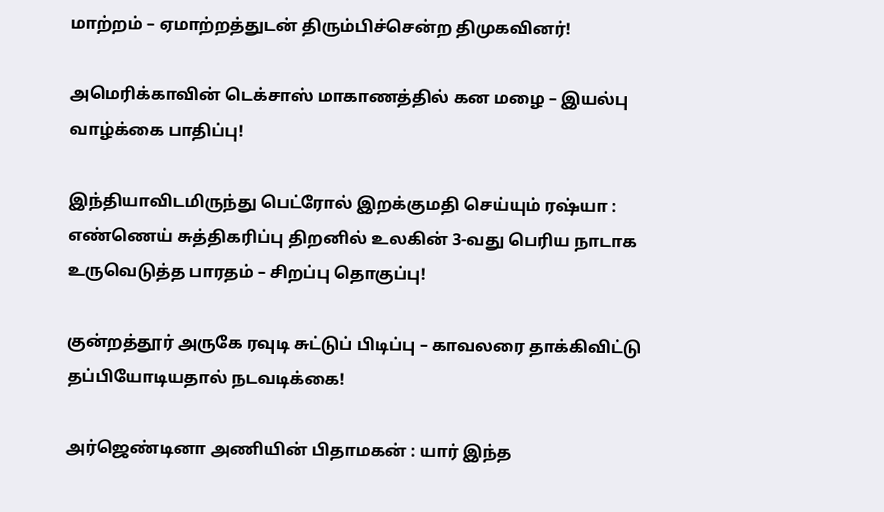மாற்றம் – ஏமாற்றத்துடன் திரும்பிச்சென்ற திமுகவினர்!

அமெரிக்காவின் டெக்சாஸ் மாகாணத்தில் கன மழை – இயல்பு வாழ்க்கை பாதிப்பு!

இந்தியாவிடமிருந்து பெட்ரோல் இறக்குமதி செய்யும் ரஷ்யா : எண்ணெய் சுத்திகரிப்பு திறனில் உலகின் 3-வது பெரிய நாடாக உருவெடுத்த பாரதம் – சிறப்பு தொகுப்பு!

குன்றத்தூர் அருகே ரவுடி சுட்டுப் பிடிப்பு – காவலரை தாக்கிவிட்டு தப்பியோடியதால் நடவடிக்கை!

அர்ஜெண்டினா அணியின் பிதாமகன் : யார் இந்த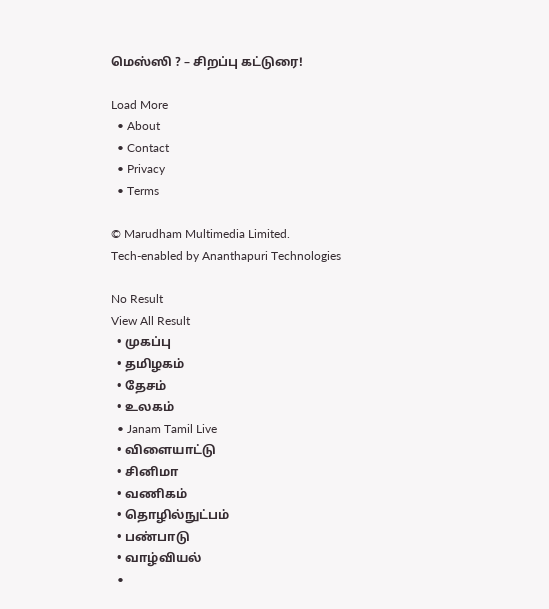மெஸ்ஸி ? – சிறப்பு கட்டுரை!

Load More
  • About
  • Contact
  • Privacy
  • Terms

© Marudham Multimedia Limited.
Tech-enabled by Ananthapuri Technologies

No Result
View All Result
  • முகப்பு
  • தமிழகம்
  • தேசம்
  • உலகம்
  • Janam Tamil Live
  • விளையாட்டு
  • சினிமா
  • வணிகம்
  • தொழில்நுட்பம்
  • பண்பாடு
  • வாழ்வியல்
  •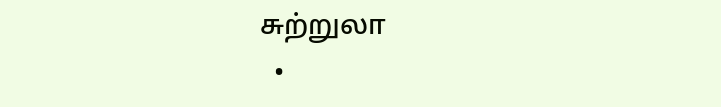சுற்றுலா
  •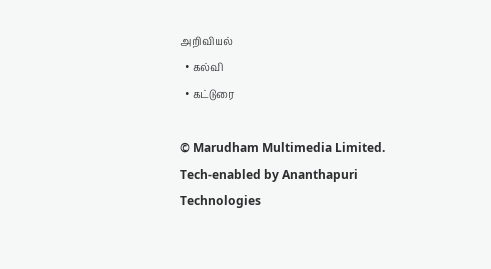அறிவியல்
  • கல்வி
  • கட்டுரை

© Marudham Multimedia Limited.
Tech-enabled by Ananthapuri Technologies